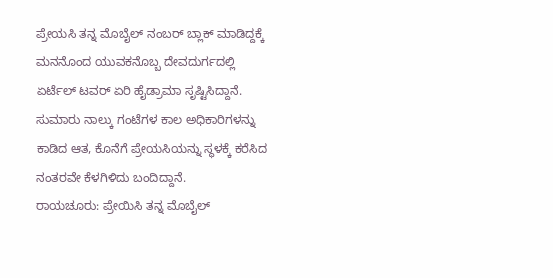ಪ್ರೇಯಸಿ ತನ್ನ ಮೊಬೈಲ್ ನಂಬರ್ ಬ್ಲಾಕ್ ಮಾಡಿದ್ದಕ್ಕೆ ಮನನೊಂದ ಯುವಕನೊಬ್ಬ ದೇವದುರ್ಗದಲ್ಲಿ ಏರ್ಟೆಲ್ ಟವರ್ ಏರಿ ಹೈಡ್ರಾಮಾ ಸೃಷ್ಟಿಸಿದ್ದಾನೆ. ಸುಮಾರು ನಾಲ್ಕು ಗಂಟೆಗಳ ಕಾಲ ಅಧಿಕಾರಿಗಳನ್ನು ಕಾಡಿದ ಆತ, ಕೊನೆಗೆ ಪ್ರೇಯಸಿಯನ್ನು ಸ್ಥಳಕ್ಕೆ ಕರೆಸಿದ ನಂತರವೇ ಕೆಳಗಿಳಿದು ಬಂದಿದ್ದಾನೆ.
ರಾಯಚೂರು: ಪ್ರೇಯಿಸಿ ತನ್ನ ಮೊಬೈಲ್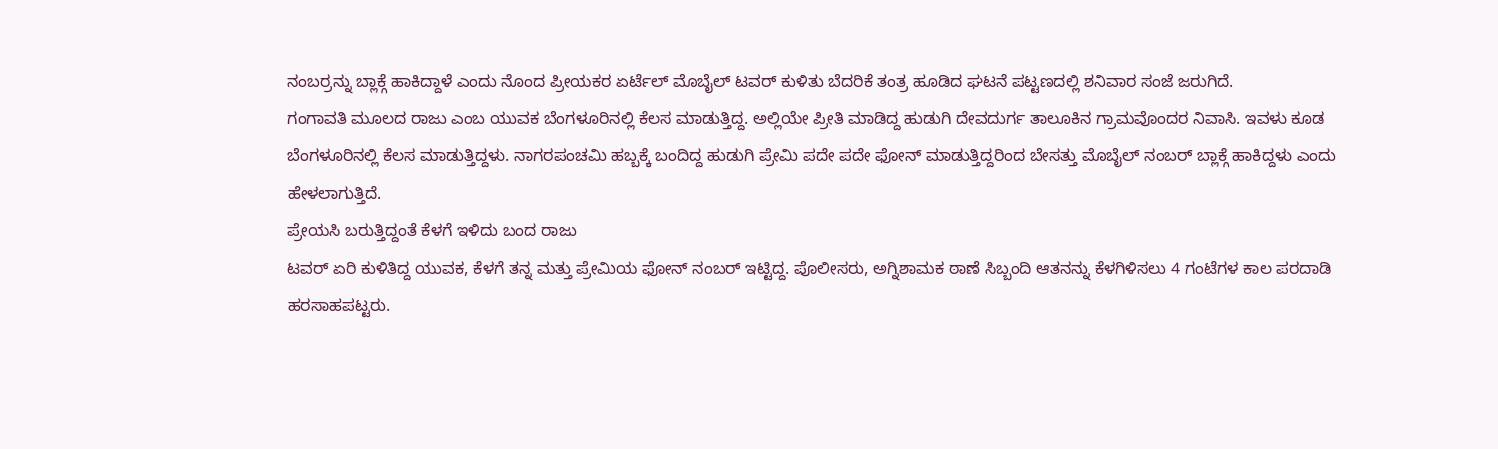ನಂಬರ್ರನ್ನು ಬ್ಲಾಕ್ಗೆ ಹಾಕಿದ್ದಾಳೆ ಎಂದು ನೊಂದ ಪ್ರೀಯಕರ ಏರ್ಟೆಲ್ ಮೊಬೈಲ್ ಟವರ್ ಕುಳಿತು ಬೆದರಿಕೆ ತಂತ್ರ ಹೂಡಿದ ಘಟನೆ ಪಟ್ಟಣದಲ್ಲಿ ಶನಿವಾರ ಸಂಜೆ ಜರುಗಿದೆ.
ಗಂಗಾವತಿ ಮೂಲದ ರಾಜು ಎಂಬ ಯುವಕ ಬೆಂಗಳೂರಿನಲ್ಲಿ ಕೆಲಸ ಮಾಡುತ್ತಿದ್ದ. ಅಲ್ಲಿಯೇ ಪ್ರೀತಿ ಮಾಡಿದ್ದ ಹುಡುಗಿ ದೇವದುರ್ಗ ತಾಲೂಕಿನ ಗ್ರಾಮವೊಂದರ ನಿವಾಸಿ. ಇವಳು ಕೂಡ ಬೆಂಗಳೂರಿನಲ್ಲಿ ಕೆಲಸ ಮಾಡುತ್ತಿದ್ದಳು. ನಾಗರಪಂಚಮಿ ಹಬ್ಬಕ್ಕೆ ಬಂದಿದ್ದ ಹುಡುಗಿ ಪ್ರೇಮಿ ಪದೇ ಪದೇ ಫೋನ್ ಮಾಡುತ್ತಿದ್ದರಿಂದ ಬೇಸತ್ತು ಮೊಬೈಲ್ ನಂಬರ್ ಬ್ಲಾಕ್ಗೆ ಹಾಕಿದ್ದಳು ಎಂದು ಹೇಳಲಾಗುತ್ತಿದೆ.
ಪ್ರೇಯಸಿ ಬರುತ್ತಿದ್ದಂತೆ ಕೆಳಗೆ ಇಳಿದು ಬಂದ ರಾಜು
ಟವರ್ ಏರಿ ಕುಳಿತಿದ್ದ ಯುವಕ, ಕೆಳಗೆ ತನ್ನ ಮತ್ತು ಪ್ರೇಮಿಯ ಫೋನ್ ನಂಬರ್ ಇಟ್ಟಿದ್ದ. ಪೊಲೀಸರು, ಅಗ್ನಿಶಾಮಕ ಠಾಣೆ ಸಿಬ್ಬಂದಿ ಆತನನ್ನು ಕೆಳಗಿಳಿಸಲು 4 ಗಂಟೆಗಳ ಕಾಲ ಪರದಾಡಿ ಹರಸಾಹಪಟ್ಟರು.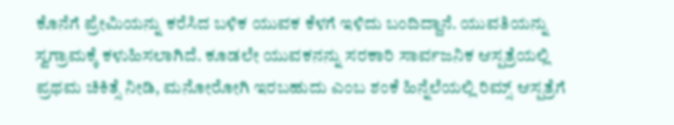ಕೊನೆಗೆ ಪ್ರೇಮಿಯನ್ನು ಕರೆಸಿದ ಬಳಿಕ ಯುವಕ ಕೆಳಗೆ ಇಳಿದು ಬಂದಿದ್ದಾನೆ. ಯುವತಿಯನ್ನು ಸ್ವಗ್ರಾಮಕ್ಕೆ ಕಳುಹಿಸಲಾಗಿದೆ. ಕೂಡಲೇ ಯುವಕನನ್ನು ಸರಕಾರಿ ಸಾರ್ವಜನಿಕ ಆಸ್ಪತ್ರೆಯಲ್ಲಿ ಪ್ರಥಮ ಚಿಕಿತ್ಸೆ ನೀಡಿ, ಮನೋರೋಗಿ ಇರಬಹುದು ಎಂಬ ಶಂಕೆ ಹಿನ್ನೆಲೆಯಲ್ಲಿ ರಿಮ್ಸ್ ಆಸ್ಪತ್ರೆಗೆ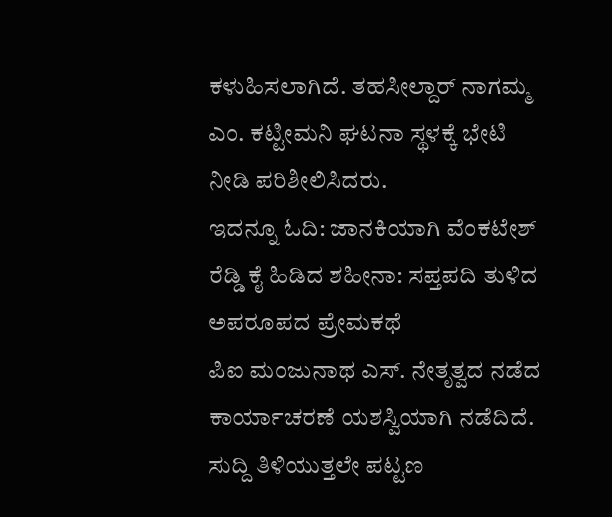ಕಳುಹಿಸಲಾಗಿದೆ. ತಹಸೀಲ್ದಾರ್ ನಾಗಮ್ಮ ಎಂ. ಕಟ್ಟೀಮನಿ ಘಟನಾ ಸ್ಥಳಕ್ಕೆ ಭೇಟಿ ನೀಡಿ ಪರಿಶೀಲಿಸಿದರು.
ಇದನ್ನೂ ಓದಿ: ಜಾನಕಿಯಾಗಿ ವೆಂಕಟೇಶ್ ರೆಡ್ಡಿ ಕೈ ಹಿಡಿದ ಶಹೀನಾ: ಸಪ್ತಪದಿ ತುಳಿದ ಅಪರೂಪದ ಪ್ರೇಮಕಥೆ
ಪಿಐ ಮಂಜುನಾಥ ಎಸ್. ನೇತೃತ್ವದ ನಡೆದ ಕಾರ್ಯಾಚರಣೆ ಯಶಸ್ವಿಯಾಗಿ ನಡೆದಿದೆ. ಸುದ್ದಿ ತಿಳಿಯುತ್ತಲೇ ಪಟ್ಟಣ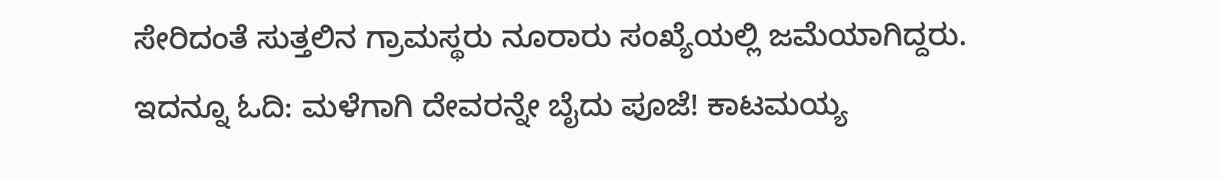ಸೇರಿದಂತೆ ಸುತ್ತಲಿನ ಗ್ರಾಮಸ್ಥರು ನೂರಾರು ಸಂಖ್ಯೆಯಲ್ಲಿ ಜಮೆಯಾಗಿದ್ದರು.
ಇದನ್ನೂ ಓದಿ: ಮಳೆಗಾಗಿ ದೇವರನ್ನೇ ಬೈದು ಪೂಜೆ! ಕಾಟಮಯ್ಯ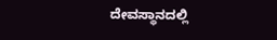ದೇವಸ್ಥಾನದಲ್ಲಿ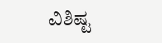ವಿಶಿಷ್ಟ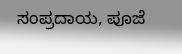ಸಂಪ್ರದಾಯ, ಪೂಜೆ